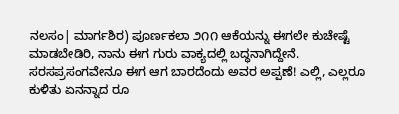ನಲಸಂ| ಮಾರ್ಗಶಿರ) ಪೂರ್ಣಕಲಾ ೨೧೧ ಆಕೆಯನ್ನು ಈಗಲೇ ಕುಚೇಷ್ಟೆ ಮಾಡಬೇಡಿರಿ, ನಾನು ಈಗ ಗುರು ವಾಕ್ಯದಲ್ಲಿ ಬದ್ಧನಾಗಿದ್ದೇನೆ. ಸರಸಪ್ರಸಂಗವೇನೂ ಈಗ ಆಗ ಬಾರದೆಂದು ಅವರ ಅಪ್ಪಣೆ! ಎಲ್ಲಿ, ಎಲ್ಲರೂ ಕುಳಿತು ಏನನ್ನಾದ ರೂ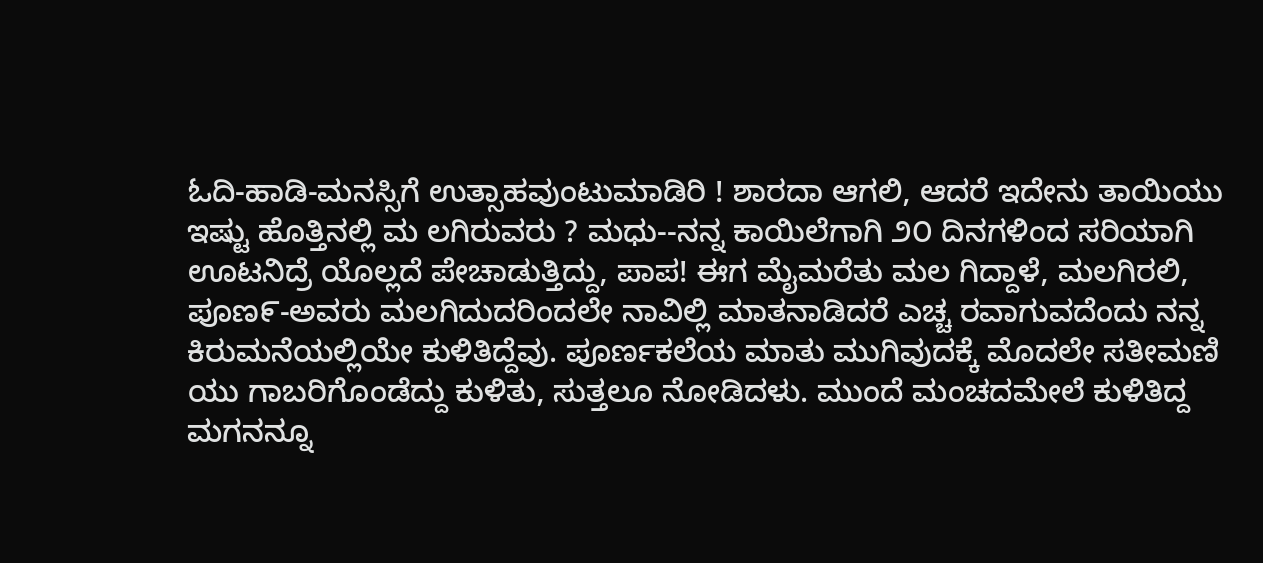ಓದಿ-ಹಾಡಿ-ಮನಸ್ಸಿಗೆ ಉತ್ಸಾಹವುಂಟುಮಾಡಿರಿ ! ಶಾರದಾ ಆಗಲಿ, ಆದರೆ ಇದೇನು ತಾಯಿಯು ಇಷ್ಟು ಹೊತ್ತಿನಲ್ಲಿ ಮ ಲಗಿರುವರು ? ಮಧು--ನನ್ನ ಕಾಯಿಲೆಗಾಗಿ ೨೦ ದಿನಗಳಿಂದ ಸರಿಯಾಗಿ ಊಟನಿದ್ರೆ ಯೊಲ್ಲದೆ ಪೇಚಾಡುತ್ತಿದ್ದು, ಪಾಪ! ಈಗ ಮೈಮರೆತು ಮಲ ಗಿದ್ದಾಳೆ, ಮಲಗಿರಲಿ, ಪೂಣ೯-ಅವರು ಮಲಗಿದುದರಿಂದಲೇ ನಾವಿಲ್ಲಿ ಮಾತನಾಡಿದರೆ ಎಚ್ಚ ರವಾಗುವದೆಂದು ನನ್ನ ಕಿರುಮನೆಯಲ್ಲಿಯೇ ಕುಳಿತಿದ್ದೆವು. ಪೂರ್ಣಕಲೆಯ ಮಾತು ಮುಗಿವುದಕ್ಕೆ ಮೊದಲೇ ಸತೀಮಣಿ ಯು ಗಾಬರಿಗೊಂಡೆದ್ದು ಕುಳಿತು, ಸುತ್ತಲೂ ನೋಡಿದಳು. ಮುಂದೆ ಮಂಚದಮೇಲೆ ಕುಳಿತಿದ್ದ ಮಗನನ್ನೂ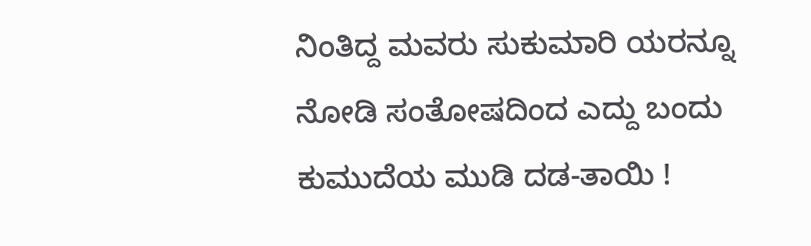ನಿಂತಿದ್ದ ಮವರು ಸುಕುಮಾರಿ ಯರನ್ನೂ ನೋಡಿ ಸಂತೋಷದಿಂದ ಎದ್ದು ಬಂದು ಕುಮುದೆಯ ಮುಡಿ ದಡ-ತಾಯಿ !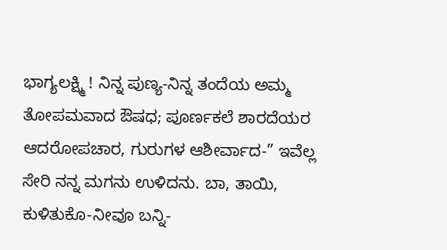ಭಾಗ್ಯಲಕ್ಷ್ಮಿ ! ನಿನ್ನ ಪುಣ್ಯ-ನಿನ್ನ ತಂದೆಯ ಅಮ್ಮ ತೋಪಮವಾದ ಔಷಧ; ಪೂರ್ಣಕಲೆ ಶಾರದೆಯರ ಆದರೋಪಚಾರ, ಗುರುಗಳ ಆಶೀರ್ವಾದ-” ಇವೆಲ್ಲ ಸೇರಿ ನನ್ನ ಮಗನು ಉಳಿದನು. ಬಾ, ತಾಯಿ, ಕುಳಿತುಕೊ-ನೀವೂ ಬನ್ನಿ-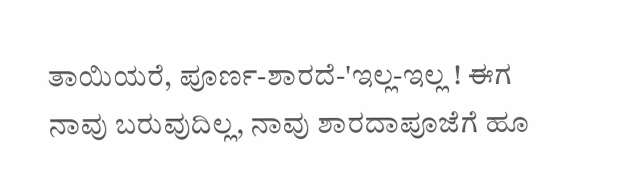ತಾಯಿಯರೆ, ಪೂರ್ಣ-ಶಾರದೆ-'ಇಲ್ಲ-ಇಲ್ಲ ! ಈಗ ನಾವು ಬರುವುದಿಲ್ಲ, ನಾವು ಶಾರದಾಪೂಜೆಗೆ ಹೂ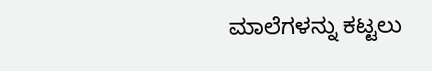ಮಾಲೆಗಳನ್ನು ಕಟ್ಟಲು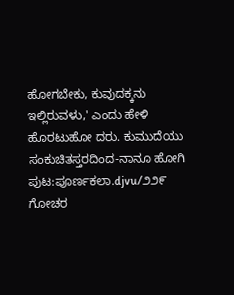ಹೋಗಬೇಕು, ಕುವುದಕ್ಕನು ಇಲ್ಲಿರುವಳು,' ಎಂದು ಹೇಳಿ ಹೊರಟುಹೋ ದರು. ಕುಮುದೆಯು ಸಂಕುಚಿತಸ್ತರದಿಂದ-ನಾನೂ ಹೋಗಿ
ಪುಟ:ಪೂರ್ಣಕಲಾ.djvu/೨೨೯
ಗೋಚರ